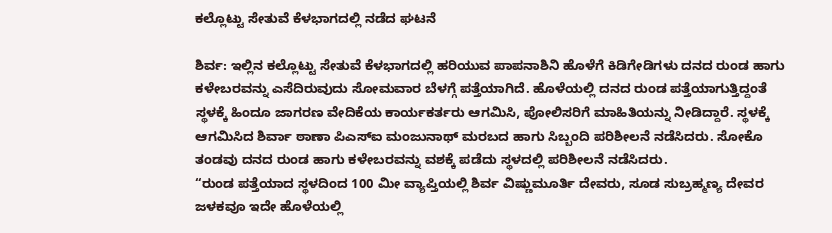ಕಲ್ಲೊಟ್ಟು ಸೇತುವೆ ಕೆಳಭಾಗದಲ್ಲಿ ನಡೆದ ಘಟನೆ

ಶಿರ್ವ: ಇಲ್ಲಿನ ಕಲ್ಲೊಟ್ಟು ಸೇತುವೆ ಕೆಳಭಾಗದಲ್ಲಿ ಹರಿಯುವ ಪಾಪನಾಶಿನಿ ಹೊಳೆಗೆ ಕಿಡಿಗೇಡಿಗಳು ದನದ ರುಂಡ ಹಾಗು ಕಳೇಬರವನ್ನು ಎಸೆದಿರುವುದು ಸೋಮವಾರ ಬೆಳಗ್ಗೆ ಪತ್ತೆಯಾಗಿದೆ. ಹೊಳೆಯಲ್ಲಿ ದನದ ರುಂಡ ಪತ್ತೆಯಾಗುತ್ತಿದ್ದಂತೆ ಸ್ಥಳಕ್ಕೆ ಹಿಂದೂ ಜಾಗರಣ ವೇದಿಕೆಯ ಕಾರ್ಯಕರ್ತರು ಆಗಮಿಸಿ, ಪೋಲಿಸರಿಗೆ ಮಾಹಿತಿಯನ್ನು ನೀಡಿದ್ದಾರೆ. ಸ್ಥಳಕ್ಕೆ ಆಗಮಿಸಿದ ಶಿರ್ವಾ ಠಾಣಾ ಪಿಎಸ್ಐ ಮಂಜುನಾಥ್ ಮರಬದ ಹಾಗು ಸಿಬ್ಬಂದಿ ಪರಿಶೀಲನೆ ನಡೆಸಿದರು. ಸೋಕೊ ತಂಡವು ದನದ ರುಂಡ ಹಾಗು ಕಳೇಬರವನ್ನು ವಶಕ್ಕೆ ಪಡೆದು ಸ್ಥಳದಲ್ಲಿ ಪರಿಶೀಲನೆ ನಡೆಸಿದರು.
“ರುಂಡ ಪತ್ತೆಯಾದ ಸ್ಥಳದಿಂದ 100 ಮೀ ವ್ಯಾಪ್ತಿಯಲ್ಲಿ ಶಿರ್ವ ವಿಷ್ಣುಮೂರ್ತಿ ದೇವರು, ಸೂಡ ಸುಬ್ರಹ್ಮಣ್ಯ ದೇವರ ಜಳಕವೂ ಇದೇ ಹೊಳೆಯಲ್ಲಿ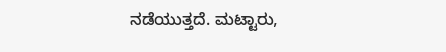ನಡೆಯುತ್ತದೆ. ಮಟ್ಟಾರು,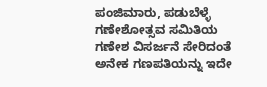ಪಂಜಿಮಾರು, ಪಡುಬೆಳ್ಳೆ ಗಣೇಶೋತ್ಸವ ಸಮಿತಿಯ ಗಣೇಶ ವಿಸರ್ಜನೆ ಸೇರಿದಂತೆ ಅನೇಕ ಗಣಪತಿಯನ್ನು ಇದೇ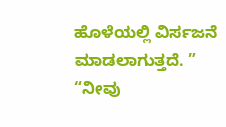ಹೊಳೆಯಲ್ಲಿ ವಿರ್ಸಜನೆ ಮಾಡಲಾಗುತ್ತದೆ. ”
“ನೀವು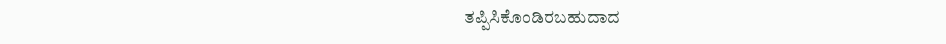ತಪ್ಪಿಸಿಕೊಂಡಿರಬಹುದಾದ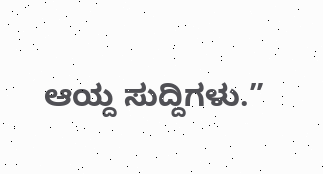ಆಯ್ದ ಸುದ್ದಿಗಳು.”